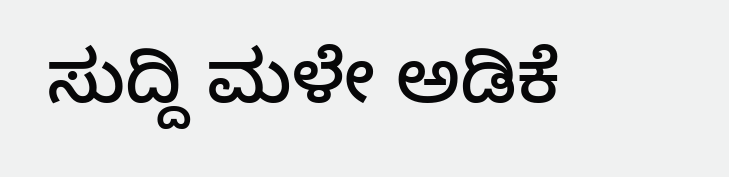ಸುದ್ದಿ ಮಳೇ ಅಡಿಕೆ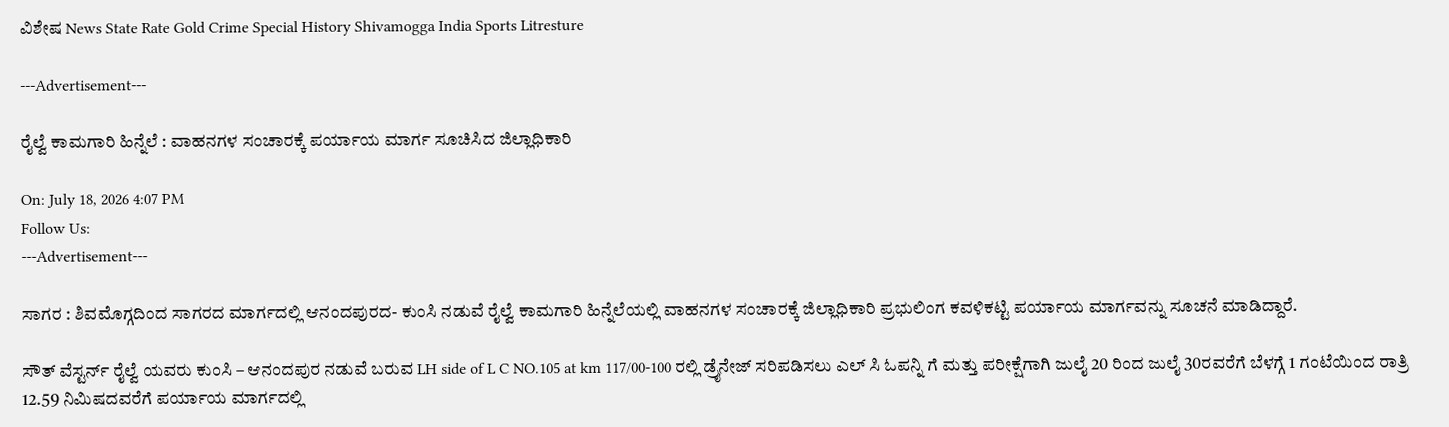ವಿಶೇಷ News State Rate Gold Crime Special History Shivamogga India Sports Litresture

---Advertisement---

ರೈಲ್ವೆ ಕಾಮಗಾರಿ ಹಿನ್ನೆಲೆ : ವಾಹನಗಳ ಸಂಚಾರಕ್ಕೆ ಪರ್ಯಾಯ ಮಾರ್ಗ ಸೂಚಿಸಿದ ಜಿಲ್ಲಾಧಿಕಾರಿ

On: July 18, 2026 4:07 PM
Follow Us:
---Advertisement---

ಸಾಗರ : ಶಿವಮೊಗ್ಗದಿಂದ ಸಾಗರದ ಮಾರ್ಗದಲ್ಲಿ ಆನಂದಪುರದ- ಕುಂಸಿ ನಡುವೆ ರೈಲ್ವೆ ಕಾಮಗಾರಿ ಹಿನ್ನೆಲೆಯಲ್ಲಿ ವಾಹನಗಳ ಸಂಚಾರಕ್ಕೆ ಜಿಲ್ಲಾಧಿಕಾರಿ ಪ್ರಭುಲಿಂಗ ಕವಳಿಕಟ್ಟಿ ಪರ್ಯಾಯ ಮಾರ್ಗವನ್ನು ಸೂಚನೆ ಮಾಡಿದ್ದಾರೆ.

ಸೌತ್ ವೆಸ್ಟರ್ನ್ ರೈಲ್ವೆ ಯವರು ಕುಂಸಿ – ಆನಂದಪುರ ನಡುವೆ ಬರುವ LH side of L C NO.105 at km 117/00-100 ರಲ್ಲಿ ಡ್ರೈನೇಜ್ ಸರಿಪಡಿಸಲು ಎಲ್ ಸಿ ಓಪನ್ನಿ ಗೆ ಮತ್ತು ಪರೀಕ್ಷೆಗಾಗಿ ಜುಲೈ 20 ರಿಂದ ಜುಲೈ 30ರವರೆಗೆ ಬೆಳಗ್ಗೆ 1 ಗಂಟೆಯಿಂದ ರಾತ್ರಿ 12.59 ನಿಮಿಷದವರೆಗೆ ಪರ್ಯಾಯ ಮಾರ್ಗದಲ್ಲಿ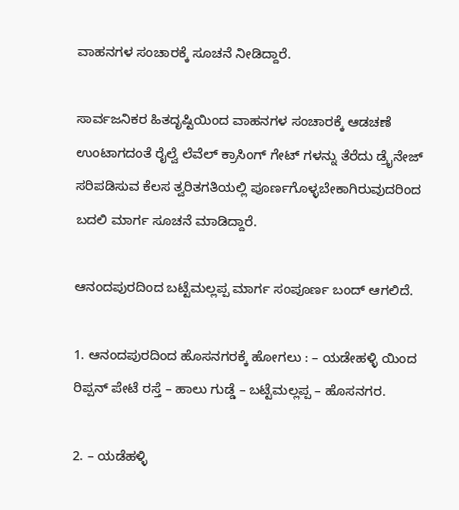ವಾಹನಗಳ ಸಂಚಾರಕ್ಕೆ ಸೂಚನೆ ನೀಡಿದ್ದಾರೆ.

ಸಾರ್ವಜನಿಕರ ಹಿತದೃಷ್ಟಿಯಿಂದ ವಾಹನಗಳ ಸಂಚಾರಕ್ಕೆ ಆಡಚಣೆ ಉಂಟಾಗದಂತೆ ರೈಲ್ವೆ ಲೆವೆಲ್ ಕ್ರಾಸಿಂಗ್ ಗೇಟ್ ಗಳನ್ನು ತೆರೆದು ಡ್ರೈನೇಜ್ ಸರಿಪಡಿಸುವ ಕೆಲಸ ತ್ವರಿತಗತಿಯಲ್ಲಿ ಪೂರ್ಣಗೊಳ್ಳಬೇಕಾಗಿರುವುದರಿಂದ ಬದಲಿ ಮಾರ್ಗ ಸೂಚನೆ ಮಾಡಿದ್ದಾರೆ.

ಆನಂದಪುರದಿಂದ ಬಟ್ಟೆಮಲ್ಲಪ್ಪ ಮಾರ್ಗ ಸಂಪೂರ್ಣ ಬಂದ್ ಆಗಲಿದೆ.

1. ಆನಂದಪುರದಿಂದ ಹೊಸನಗರಕ್ಕೆ ಹೋಗಲು : – ಯಡೇಹಳ್ಳಿ ಯಿಂದ ರಿಪ್ಪನ್ ಪೇಟೆ ರಸ್ತೆ – ಹಾಲು ಗುಡ್ಡೆ – ಬಟ್ಟೆಮಲ್ಲಪ್ಪ – ಹೊಸನಗರ.

2. – ಯಡೆಹಳ್ಳಿ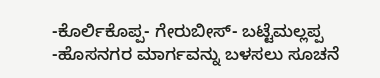-ಕೊರ್ಲಿಕೊಪ್ಪ- ಗೇರುಬೀಸ್- ಬಟ್ಟೆಮಲ್ಲಪ್ಪ  -ಹೊಸನಗರ ಮಾರ್ಗವನ್ನು ಬಳಸಲು ಸೂಚನೆ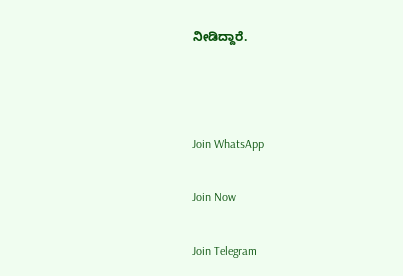ನೀಡಿದ್ದಾರೆ.



Join WhatsApp

Join Now

Join Telegram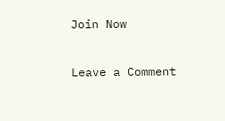Join Now

Leave a Comment